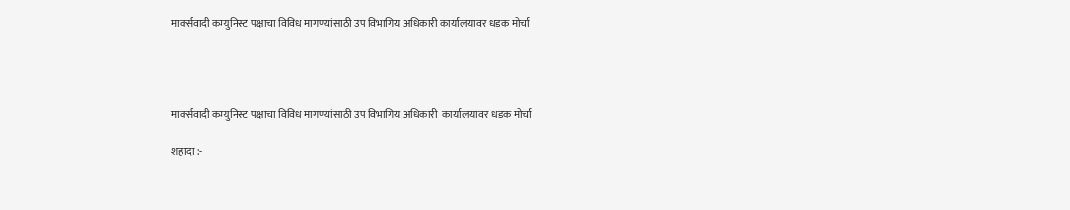मार्क्सवादी कम्युनिस्ट पक्षाचा विविध मागण्यांसाठी उप विभागिय अधिकारी कार्यालयावर धडक मोर्चा




मार्क्सवादी कम्युनिस्ट पक्षाचा विविध मागण्यांसाठी उप विभागिय अधिकारी  कार्यालयावर धडक मोर्चा

शहादा :-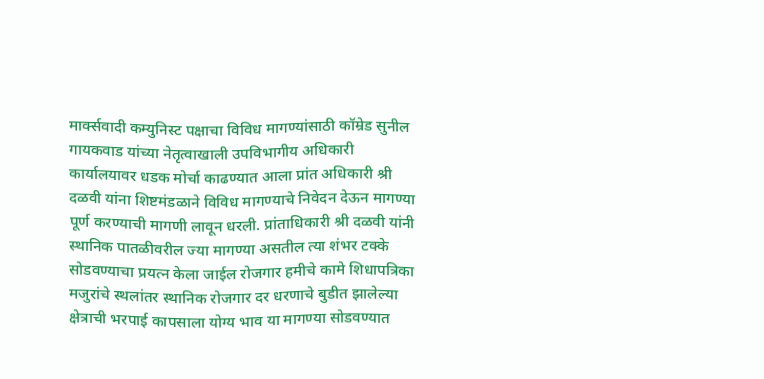मार्क्सवादी कम्युनिस्ट पक्षाचा विविध मागण्यांसाठी कॉम्रेड सुनील गायकवाड यांच्या नेतृत्वाखाली उपविभागीय अधिकारी  कार्यालयावर धडक मोर्चा काढण्यात आला प्रांत अधिकारी श्री दळवी यांना शिष्टमंडळाने विविध मागण्याचे निवेदन देऊन मागण्या पूर्ण करण्याची मागणी लावून धरली. प्रांताधिकारी श्री दळवी यांनी स्थानिक पातळीवरील ज्या मागण्या असतील त्या शंभर टक्के सोडवण्याचा प्रयत्न केला जाईल रोजगार हमीचे कामे शिधापत्रिका मजुरांचे स्थलांतर स्थानिक रोजगार दर धरणाचे बुडीत झालेल्या क्षेत्राची भरपाई कापसाला योग्य भाव या मागण्या सोडवण्यात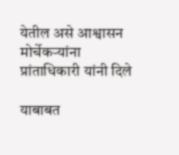येतील असे आश्वासन मोर्चेकर्‍यांना प्रांताधिकारी यांनी दिले

याबाबत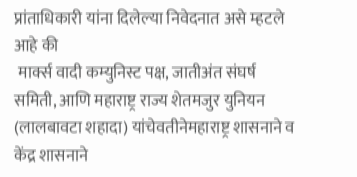प्रांताधिकारी यांना दिलेल्या निवेदनात असे म्हटले आहे की
 मार्क्स वादी कम्युनिस्ट पक्ष, जातीअंत संघर्ष समिती, आणि महाराष्ट्र राज्य शेतमजुर युनियन (लालबावटा शहादा) यांचेवतीनेमहाराष्ट्र शासनाने व केंद्र शासनाने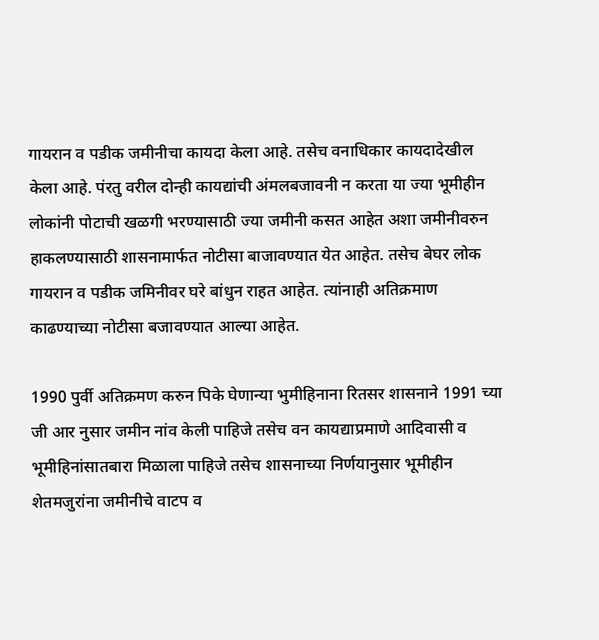गायरान व पडीक जमीनीचा कायदा केला आहे. तसेच वनाधिकार कायदादेखील केला आहे. पंरतु वरील दोन्ही कायद्यांची अंमलबजावनी न करता या ज्या भूमीहीन लोकांनी पोटाची खळगी भरण्यासाठी ज्या जमीनी कसत आहेत अशा जमीनीवरुन हाकलण्यासाठी शासनामार्फत नोटीसा बाजावण्यात येत आहेत. तसेच बेघर लोक गायरान व पडीक जमिनीवर घरे बांधुन राहत आहेत. त्यांनाही अतिक्रमाण काढण्याच्या नोटीसा बजावण्यात आल्या आहेत.

1990 पुर्वी अतिक्रमण करुन पिके घेणान्या भुमीहिनाना रितसर शासनाने 1991 च्या जी आर नुसार जमीन नांव केली पाहिजे तसेच वन कायद्याप्रमाणे आदिवासी व भूमीहिनांसातबारा मिळाला पाहिजे तसेच शासनाच्या निर्णयानुसार भूमीहीन शेतमजुरांना जमीनीचे वाटप व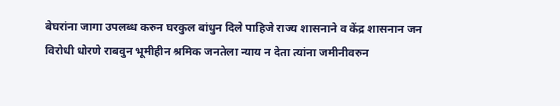बेघरांना जागा उपलब्ध करुन घरकुल बांधुन दिले पाहिजे राज्य शासनाने व केंद्र शासनान जन विरोधी धोरणे राबवुन भूमीहीन श्रमिक जनतेला न्याय न देता त्यांना जमीनीवरुन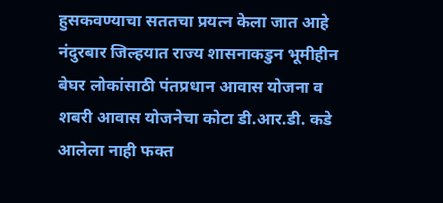हुसकवण्याचा सततचा प्रयत्न केला जात आहे नंदुरबार जिल्हयात राज्य शासनाकडुन भूमीहीन बेघर लोकांसाठी पंतप्रधान आवास योजना व शबरी आवास योजनेचा कोटा डी.आर.डी. कडे आलेला नाही फक्त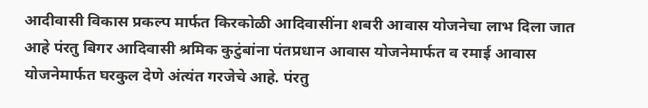आदीवासी विकास प्रकल्प मार्फत किरकोळी आदिवासींना शबरी आवास योजनेचा लाभ दिला जात आहे पंरतु बिगर आदिवासी श्रमिक कुटुंबांना पंतप्रधान आवास योजनेमार्फत व रमाई आवास योजनेमार्फत घरकुल देणे अंत्यंत गरजेचे आहे. पंरतु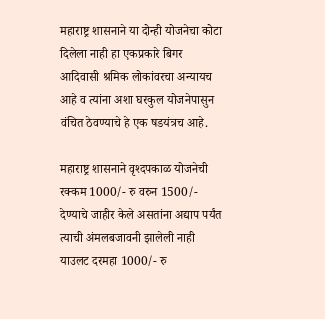महाराष्ट्र शासनाने या दोन्ही योजनेचा कोटा दिलेला नाही हा एकप्रकारे बिगर आदिवासी श्रमिक लोकांवरचा अन्यायच आहे व त्यांना अशा घरकुल योजनेपासुन वंचित ठेवण्याचे हे एक षडयंत्रच आहे.

महाराष्ट्र शासनाने वृश्दपकाळ योजनेची रक्कम 1000/- रु वरुन 1500/- देण्याचे जाहीर केले असतांना अद्याप पर्यंत त्याची अंमलबजावनी झालेली नाही याउलट दरमहा 1000/- रु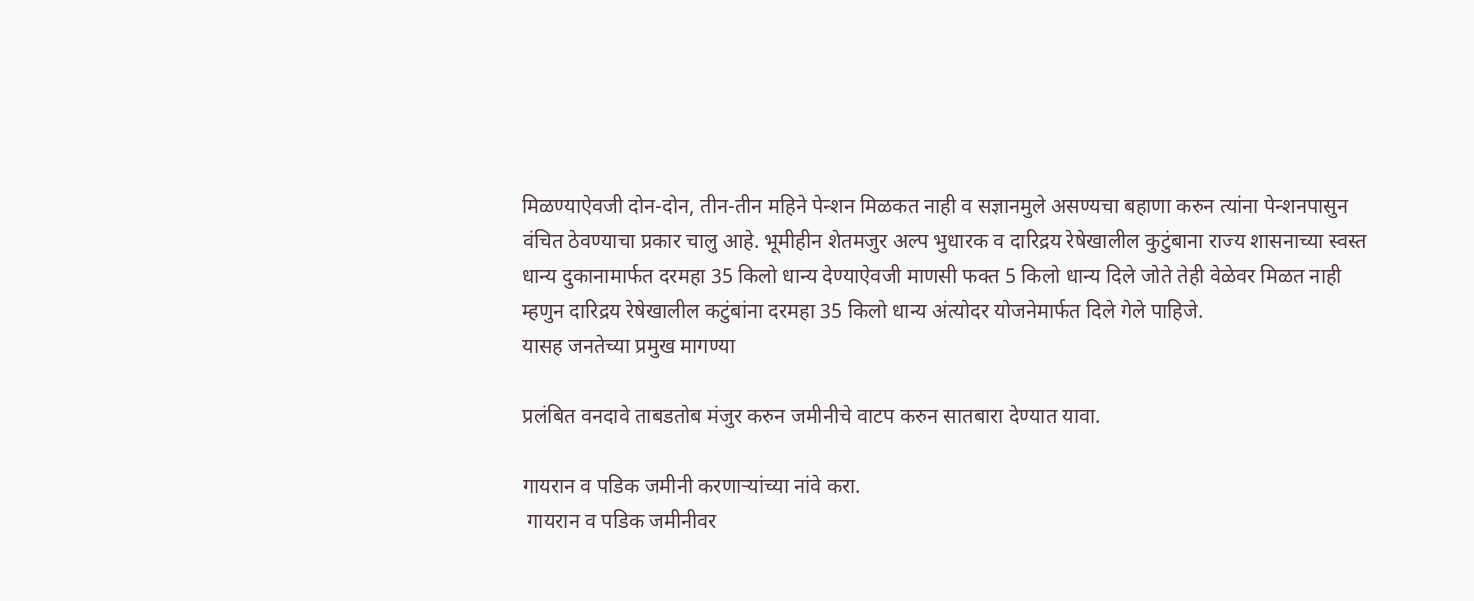मिळण्याऐवजी दोन-दोन, तीन-तीन महिने पेन्शन मिळकत नाही व सज्ञानमुले असण्यचा बहाणा करुन त्यांना पेन्शनपासुन वंचित ठेवण्याचा प्रकार चालु आहे. भूमीहीन शेतमजुर अल्प भुधारक व दारिद्रय रेषेखालील कुटुंबाना राज्य शासनाच्या स्वस्त धान्य दुकानामार्फत दरमहा 35 किलो धान्य देण्याऐवजी माणसी फक्त 5 किलो धान्य दिले जोते तेही वेळेवर मिळत नाही म्हणुन दारिद्रय रेषेखालील कटुंबांना दरमहा 35 किलो धान्य अंत्योदर योजनेमार्फत दिले गेले पाहिजे.
यासह जनतेच्या प्रमुख मागण्या

प्रलंबित वनदावे ताबडतोब मंजुर करुन जमीनीचे वाटप करुन सातबारा देण्यात यावा.

गायरान व पडिक जमीनी करणाऱ्यांच्या नांवे करा.
 गायरान व पडिक जमीनीवर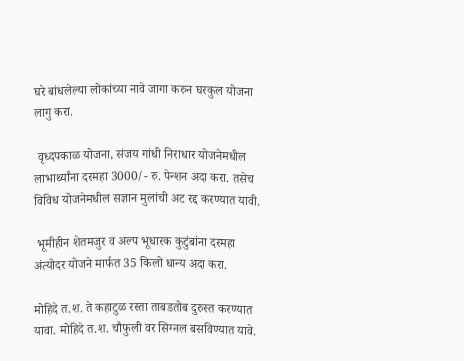घरे बांधलेल्या लोकांच्या नावे जागा करुन घरकुल योजना लागु करा.

 वृध्दपकाळ योजना, संजय गांधी निराधार योजनेमधील लाभार्थ्यांना दरमहा 3000/- रु. पेन्शन अदा करा. तसेच विविध योजनेमधील सज्ञान मुलांची अट रद्द करण्यात यावी.

 भूमीहीन शेतमजुर व अल्प भूधारक कुटुंबांना दरमहा अंत्योदर योजने मार्फत 35 किलो धान्य अदा करा.

मोहिदे त.श. ते कहाटुळ रस्ता ताबडतोब दुरुस्त करण्यात यावा. मोहिदे त.श. चौफुली वर सिग्नल बसविण्यात यावे.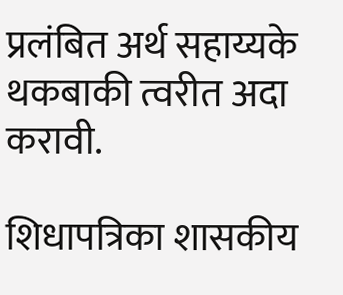प्रलंबित अर्थ सहाय्यके थकबाकी त्वरीत अदा करावी.

शिधापत्रिका शासकीय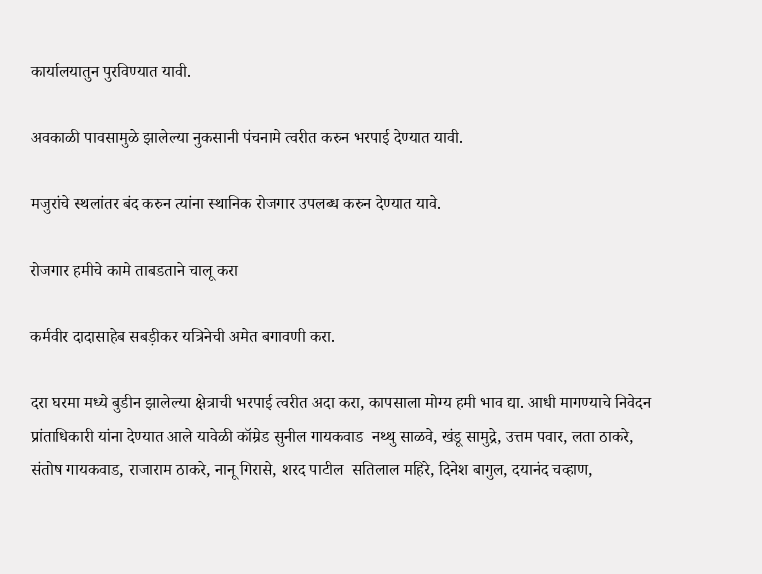कार्यालयातुन पुरविण्यात यावी.

अवकाळी पावसामुळे झालेल्या नुकसानी पंचनामे त्वरीत करुन भरपाई देण्यात यावी.

मजुरांचे स्थलांतर बंद करुन त्यांना स्थानिक रोजगार उपलब्ध करुन देण्यात यावे.

रोजगार हमीचे कामे ताबडताने चालू करा

कर्मवीर दादासाहेब सबड़ीकर यत्रिनेची अमेत बगावणी करा.

दरा घरमा मध्ये बुडीन झालेल्या क्षेत्राची भरपाई त्वरीत अदा करा, कापसाला मोग्य हमी भाव द्या. आधी मागण्याचे निवेदन प्रांताधिकारी यांना देण्यात आले यावेळी कॉम्रेड सुनील गायकवाड  नथ्थु साळवे, खंडू सामुद्रे, उत्तम पवार, लता ठाकरे, संतोष गायकवाड, राजाराम ठाकरे, नानू गिरासे, शरद पाटील  सतिलाल महिरे, दिनेश बागुल, दयानंद चव्हाण,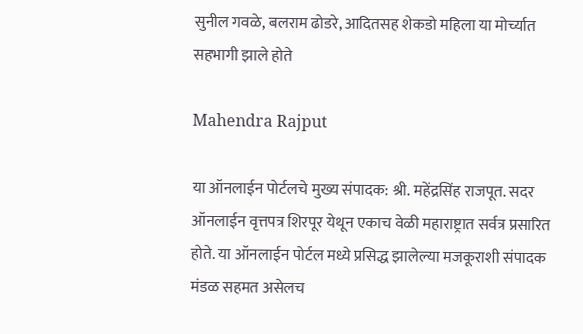सुनील गवळे, बलराम ढोडरे, आदितसह शेकडो महिला या मोर्च्यात सहभागी झाले होते

Mahendra Rajput

या ऑनलाईन पोर्टलचे मुख्य संपादक: श्री. महेंद्रसिंह राजपूत. सदर ऑनलाईन वृत्तपत्र शिरपूर येथून एकाच वेळी महाराष्ट्रात सर्वत्र प्रसारित होते. या ऑनलाईन पोर्टल मध्ये प्रसिद्ध झालेल्या मजकूराशी संपादक मंडळ सहमत असेलच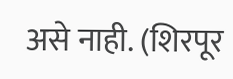असे नाही. (शिरपूर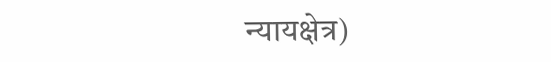न्यायक्षेत्र)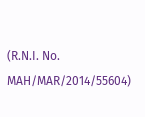(R.N.I. No. MAH/MAR/2014/55604)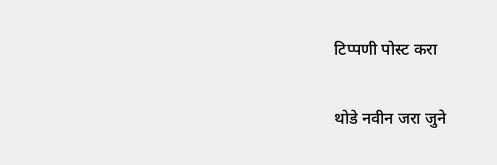टिप्पणी पोस्ट करा

थोडे नवीन जरा जुने